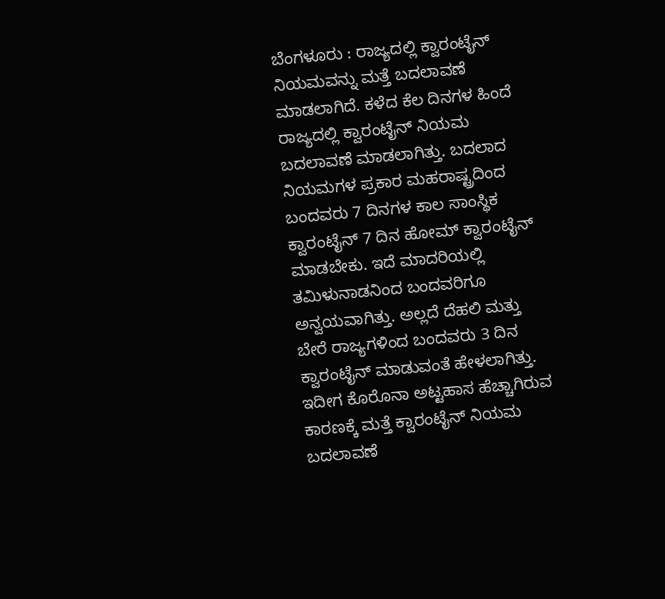ಬೆಂಗಳೂರು : ರಾಜ್ಯದಲ್ಲಿ ಕ್ವಾರಂಟೈನ್ ನಿಯಮವನ್ನು ಮತ್ತೆ ಬದಲಾವಣೆ ಮಾಡಲಾಗಿದೆ. ಕಳೆದ ಕೆಲ ದಿನಗಳ ಹಿಂದೆ ರಾಜ್ಯದಲ್ಲಿ ಕ್ವಾರಂಟೈನ್ ನಿಯಮ ಬದಲಾವಣೆ ಮಾಡಲಾಗಿತ್ತು. ಬದಲಾದ ನಿಯಮಗಳ ಪ್ರಕಾರ ಮಹರಾಷ್ಟ್ರದಿಂದ ಬಂದವರು 7 ದಿನಗಳ ಕಾಲ ಸಾಂಸ್ಥಿಕ ಕ್ವಾರಂಟೈನ್ 7 ದಿನ ಹೋಮ್ ಕ್ವಾರಂಟೈನ್ ಮಾಡಬೇಕು. ಇದೆ ಮಾದರಿಯಲ್ಲಿ ತಮಿಳುನಾಡನಿಂದ ಬಂದವರಿಗೂ ಅನ್ವಯವಾಗಿತ್ತು. ಅಲ್ಲದೆ ದೆಹಲಿ ಮತ್ತು ಬೇರೆ ರಾಜ್ಯಗಳಿಂದ ಬಂದವರು 3 ದಿನ ಕ್ವಾರಂಟೈನ್ ಮಾಡುವಂತೆ ಹೇಳಲಾಗಿತ್ತು.
ಇದೀಗ ಕೊರೊನಾ ಅಟ್ಟಹಾಸ ಹೆಚ್ಚಾಗಿರುವ ಕಾರಣಕ್ಕೆ ಮತ್ತೆ ಕ್ವಾರಂಟೈನ್ ನಿಯಮ ಬದಲಾವಣೆ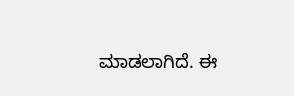ಮಾಡಲಾಗಿದೆ. ಈ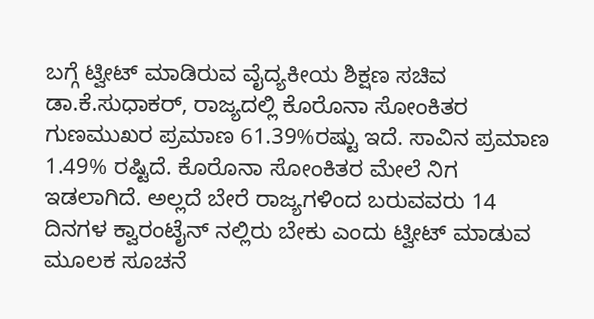ಬಗ್ಗೆ ಟ್ವೀಟ್ ಮಾಡಿರುವ ವೈದ್ಯಕೀಯ ಶಿಕ್ಷಣ ಸಚಿವ ಡಾ.ಕೆ.ಸುಧಾಕರ್, ರಾಜ್ಯದಲ್ಲಿ ಕೊರೊನಾ ಸೋಂಕಿತರ ಗುಣಮುಖರ ಪ್ರಮಾಣ 61.39%ರಷ್ಟು ಇದೆ. ಸಾವಿನ ಪ್ರಮಾಣ 1.49% ರಷ್ಟಿದೆ. ಕೊರೊನಾ ಸೋಂಕಿತರ ಮೇಲೆ ನಿಗ ಇಡಲಾಗಿದೆ. ಅಲ್ಲದೆ ಬೇರೆ ರಾಜ್ಯಗಳಿಂದ ಬರುವವರು 14 ದಿನಗಳ ಕ್ವಾರಂಟೈನ್ ನಲ್ಲಿರು ಬೇಕು ಎಂದು ಟ್ವೀಟ್ ಮಾಡುವ ಮೂಲಕ ಸೂಚನೆ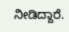ನೀಡಿದ್ದಾರೆ.